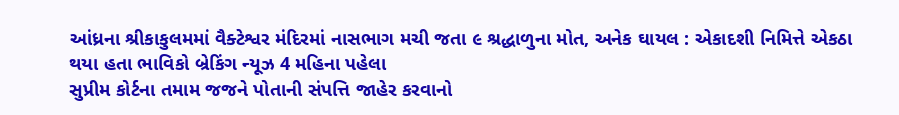આંધ્રના શ્રીકાકુલમમાં વૈક્ટેશ્વર મંદિરમાં નાસભાગ મચી જતા ૯ શ્રદ્ધાળુના મોત, અનેક ઘાયલ : એકાદશી નિમિત્તે એકઠા થયા હતા ભાવિકો બ્રેકિંગ ન્યૂઝ 4 મહિના પહેલા
સુપ્રીમ કોર્ટના તમામ જજને પોતાની સંપત્તિ જાહેર કરવાનો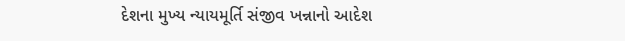દેશના મુખ્ય ન્યાયમૂર્તિ સંજીવ ખન્નાનો આદેશ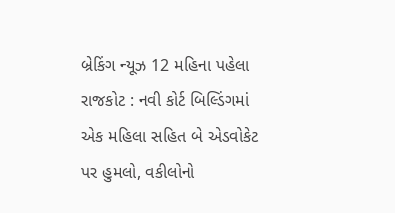બ્રેકિંગ ન્યૂઝ 12 મહિના પહેલા
રાજકોટ : નવી કોર્ટ બિલ્ડિંગમાં એક મહિલા સહિત બે એડવોકેટ પર હુમલો, વકીલોનો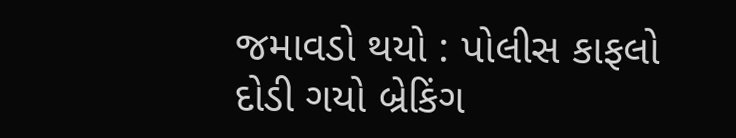જમાવડો થયો : પોલીસ કાફલો દોડી ગયો બ્રેકિંગ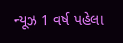ન્યૂઝ 1 વર્ષ પહેલા